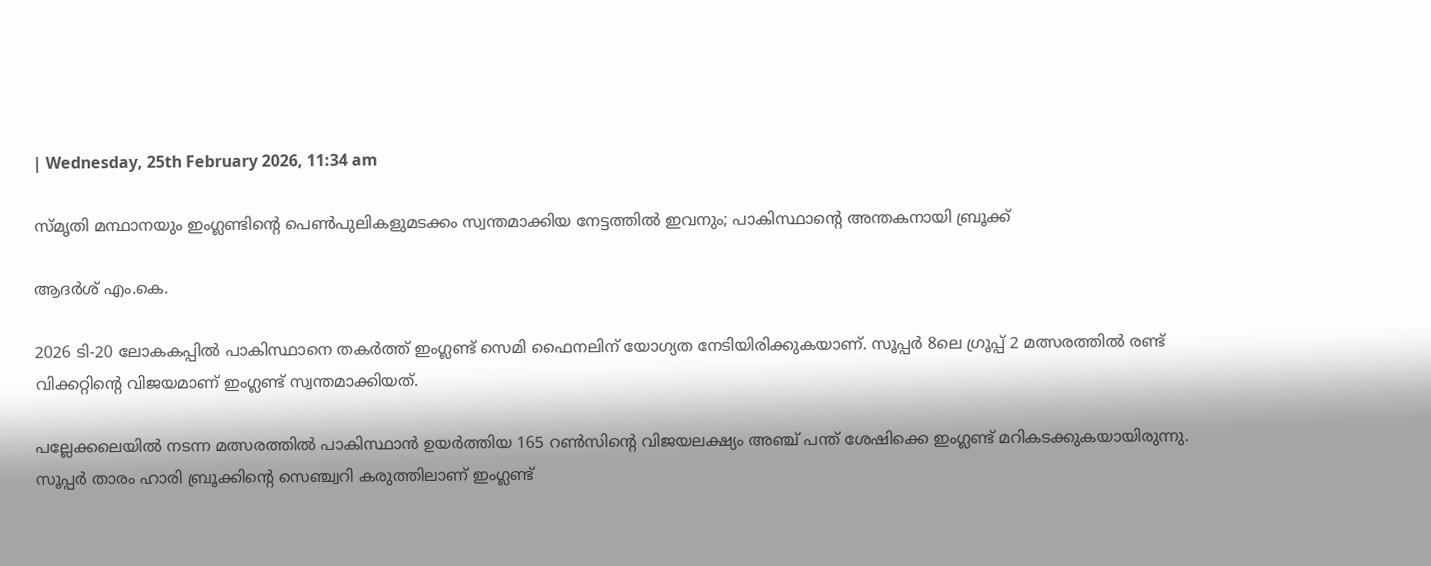| Wednesday, 25th February 2026, 11:34 am

സ്മൃതി മന്ഥാനയും ഇംഗ്ലണ്ടിന്റെ പെണ്‍പുലികളുമടക്കം സ്വന്തമാക്കിയ നേട്ടത്തില്‍ ഇവനും; പാകിസ്ഥാന്റെ അന്തകനായി ബ്രൂക്ക്

ആദര്‍ശ് എം.കെ.

2026 ടി-20 ലോകകപ്പില്‍ പാകിസ്ഥാനെ തകര്‍ത്ത് ഇംഗ്ലണ്ട് സെമി ഫൈനലിന് യോഗ്യത നേടിയിരിക്കുകയാണ്. സൂപ്പര്‍ 8ലെ ഗ്രൂപ്പ് 2 മത്സരത്തില്‍ രണ്ട് വിക്കറ്റിന്റെ വിജയമാണ് ഇംഗ്ലണ്ട് സ്വന്തമാക്കിയത്.

പല്ലേക്കലെയില്‍ നടന്ന മത്സരത്തില്‍ പാകിസ്ഥാന്‍ ഉയര്‍ത്തിയ 165 റണ്‍സിന്റെ വിജയലക്ഷ്യം അഞ്ച് പന്ത് ശേഷിക്കെ ഇംഗ്ലണ്ട് മറികടക്കുകയായിരുന്നു. സൂപ്പര്‍ താരം ഹാരി ബ്രൂക്കിന്റെ സെഞ്ച്വറി കരുത്തിലാണ് ഇംഗ്ലണ്ട്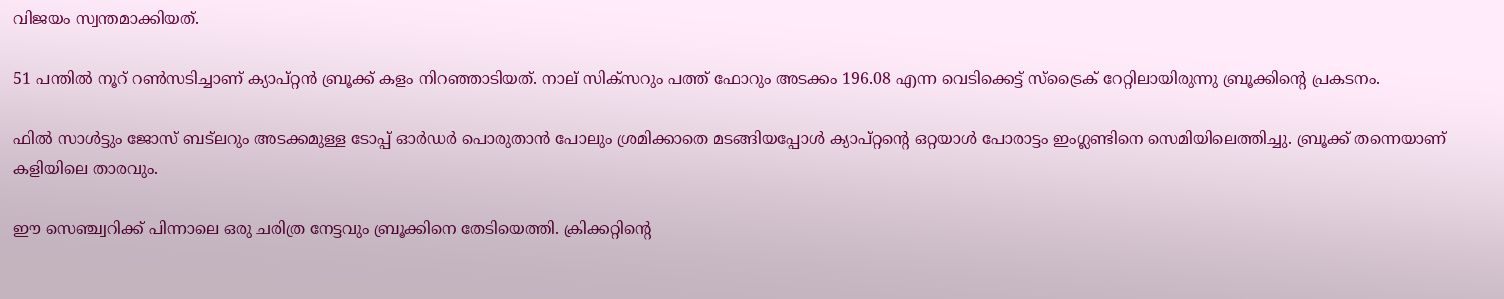വിജയം സ്വന്തമാക്കിയത്.

51 പന്തില്‍ നൂറ് റണ്‍സടിച്ചാണ് ക്യാപ്റ്റന്‍ ബ്രൂക്ക് കളം നിറഞ്ഞാടിയത്. നാല് സിക്‌സറും പത്ത് ഫോറും അടക്കം 196.08 എന്ന വെടിക്കെട്ട് സ്‌ട്രൈക് റേറ്റിലായിരുന്നു ബ്രൂക്കിന്റെ പ്രകടനം.

ഫില്‍ സാള്‍ട്ടും ജോസ് ബട്‌ലറും അടക്കമുള്ള ടോപ്പ് ഓര്‍ഡര്‍ പൊരുതാന്‍ പോലും ശ്രമിക്കാതെ മടങ്ങിയപ്പോള്‍ ക്യാപ്റ്റന്റെ ഒറ്റയാള്‍ പോരാട്ടം ഇംഗ്ലണ്ടിനെ സെമിയിലെത്തിച്ചു. ബ്രൂക്ക് തന്നെയാണ് കളിയിലെ താരവും.

ഈ സെഞ്ച്വറിക്ക് പിന്നാലെ ഒരു ചരിത്ര നേട്ടവും ബ്രൂക്കിനെ തേടിയെത്തി. ക്രിക്കറ്റിന്റെ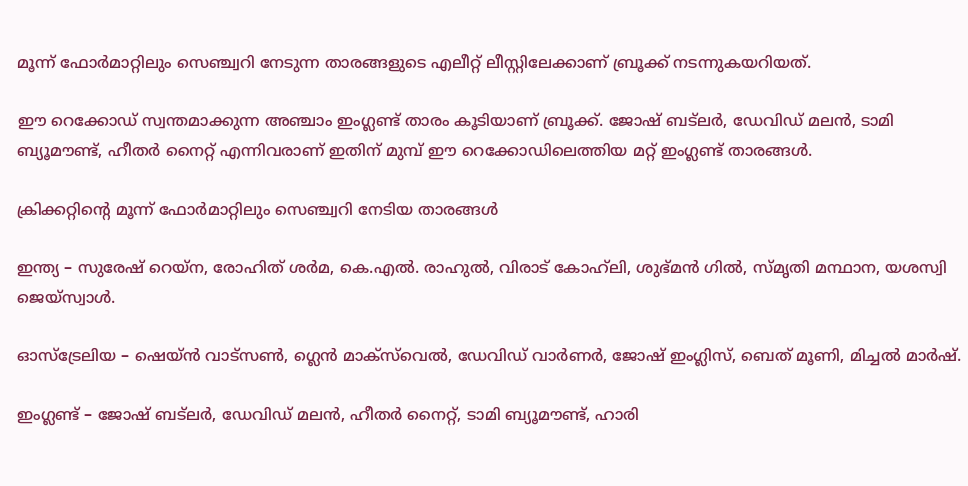മൂന്ന് ഫോര്‍മാറ്റിലും സെഞ്ച്വറി നേടുന്ന താരങ്ങളുടെ എലീറ്റ് ലീസ്റ്റിലേക്കാണ് ബ്രൂക്ക് നടന്നുകയറിയത്.

ഈ റെക്കോഡ് സ്വന്തമാക്കുന്ന അഞ്ചാം ഇംഗ്ലണ്ട് താരം കൂടിയാണ് ബ്രൂക്ക്. ജോഷ് ബട്‌ലര്‍, ഡേവിഡ് മലന്‍, ടാമി ബ്യൂമൗണ്ട്, ഹീതര്‍ നൈറ്റ് എന്നിവരാണ് ഇതിന് മുമ്പ് ഈ റെക്കോഡിലെത്തിയ മറ്റ് ഇംഗ്ലണ്ട് താരങ്ങള്‍.

ക്രിക്കറ്റിന്റെ മൂന്ന് ഫോര്‍മാറ്റിലും സെഞ്ച്വറി നേടിയ താരങ്ങള്‍

ഇന്ത്യ – സുരേഷ് റെയ്‌ന, രോഹിത് ശര്‍മ, കെ.എല്‍. രാഹുല്‍, വിരാട് കോഹ്‌ലി, ശുഭ്മന്‍ ഗില്‍, സ്മൃതി മന്ഥാന, യശസ്വി ജെയ്‌സ്വാള്‍.

ഓസ്‌ട്രേലിയ – ഷെയ്ന്‍ വാട്‌സണ്‍, ഗ്ലെന്‍ മാക്‌സ്‌വെല്‍, ഡേവിഡ് വാര്‍ണര്‍, ജോഷ് ഇംഗ്ലിസ്, ബെത് മൂണി, മിച്ചല്‍ മാര്‍ഷ്.

ഇംഗ്ലണ്ട് – ജോഷ് ബട്‌ലര്‍, ഡേവിഡ് മലന്‍, ഹീതര്‍ നൈറ്റ്, ടാമി ബ്യൂമൗണ്ട്, ഹാരി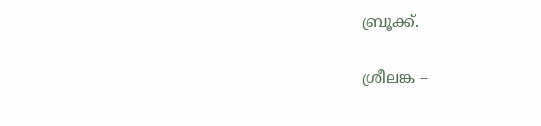ബ്രൂക്ക്.

ശ്രീലങ്ക –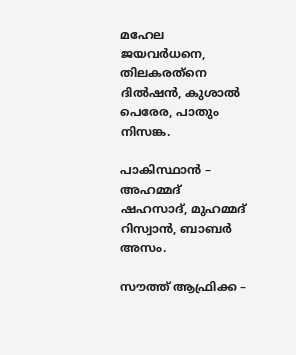മഹേല ജയവര്‍ധനെ, തിലകരത്‌നെ ദില്‍ഷന്‍, കുശാല്‍ പെരേര, പാതും നിസങ്ക.

പാകിസ്ഥാന്‍ – അഹമ്മദ് ഷഹസാദ്, മുഹമ്മദ് റിസ്വാന്‍, ബാബര്‍ അസം.

സൗത്ത് ആഫ്രിക്ക –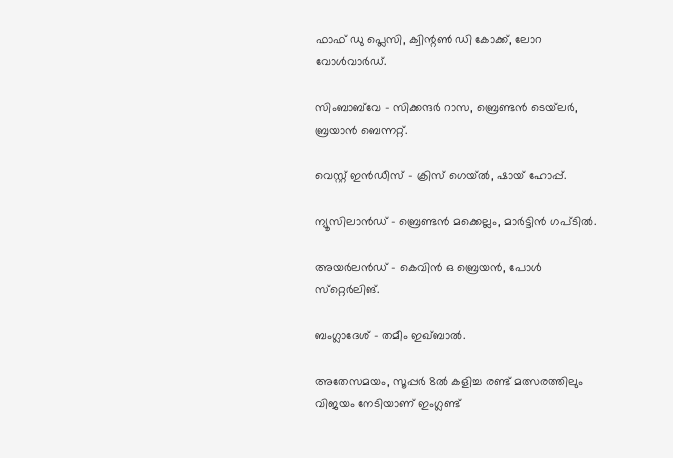ഫാഫ് ഡു പ്ലെസി, ക്വിന്റണ്‍ ഡി കോക്ക്, ലോറ വോള്‍വാര്‍ഡ്.

സിംബാബ്‌വേ – സിക്കന്ദര്‍ റാസ, ബ്രെണ്ടന്‍ ടെയ്‌ലര്‍, ബ്രയാന്‍ ബെന്നറ്റ്.

വെസ്റ്റ് ഇന്‍ഡീസ് – ക്രിസ് ഗെയ്ല്‍, ഷായ് ഹോപ്പ്.

ന്യൂസിലാന്‍ഡ് – ബ്രെണ്ടന്‍ മക്കെല്ലം, മാര്‍ട്ടിന്‍ ഗപ്ടില്‍.

അയര്‍ലന്‍ഡ് – കെവിന്‍ ഒ ബ്രെയന്‍, പോള്‍ സ്‌റ്റെര്‍ലിങ്.

ബംഗ്ലാദേശ് – തമീം ഇഖ്ബാല്‍.

അതേസമയം, സൂപ്പര്‍ 8ല്‍ കളിച്ച രണ്ട് മത്സരത്തിലും വിജയം നേടിയാണ് ഇംഗ്ലണ്ട്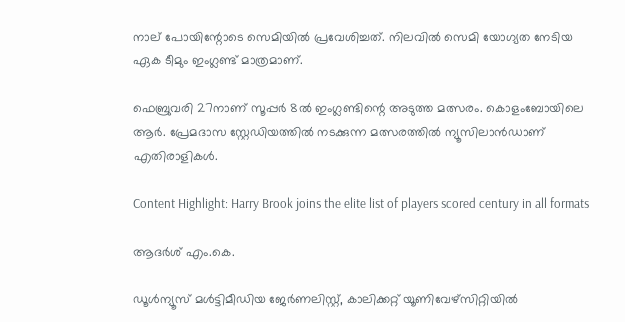നാല് പോയിന്റോടെ സെമിയില്‍ പ്രവേശിച്ചത്. നിലവില്‍ സെമി യോഗ്യത നേടിയ ഏക ടീമും ഇംഗ്ലണ്ട് മാത്രമാണ്.

ഫെബ്രുവരി 27നാണ് സൂപ്പര്‍ 8ല്‍ ഇംഗ്ലണ്ടിന്റെ അടുത്ത മത്സരം. കൊളംബോയിലെ ആര്‍. പ്രേമദാസ സ്റ്റേഡിയത്തില്‍ നടക്കുന്ന മത്സരത്തില്‍ ന്യൂസിലാന്‍ഡാണ് എതിരാളികള്‍.

Content Highlight: Harry Brook joins the elite list of players scored century in all formats

ആദര്‍ശ് എം.കെ.

ഡൂള്‍ന്യൂസ് മള്‍ട്ടിമീഡിയ ജേര്‍ണലിസ്റ്റ്, കാലിക്കറ്റ് യൂണിവേഴ്സിറ്റിയില്‍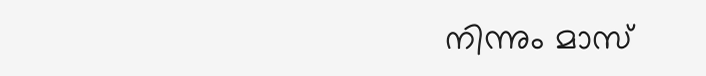നിന്നും മാസ്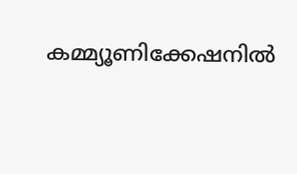കമ്മ്യൂണിക്കേഷനില്‍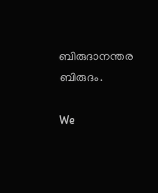ബിരുദാനന്തര ബിരുദം.

We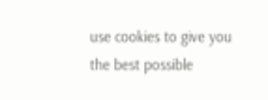use cookies to give you the best possible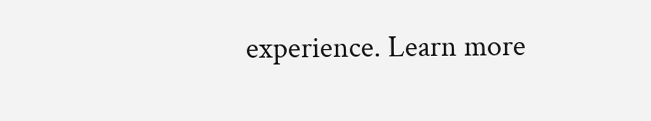experience. Learn more